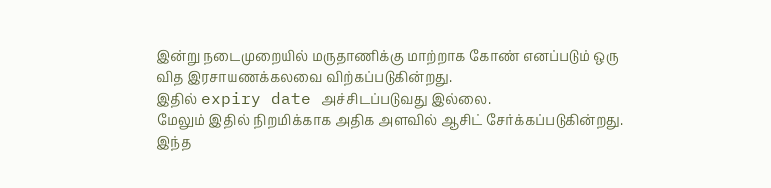இன்று நடைமுறையில் மருதாணிக்கு மாற்றாக கோண் எனப்படும் ஒரு வித இரசாயணக்கலவை விற்கப்படுகின்றது.
இதில் expiry date அச்சிடப்படுவது இல்லை.
மேலும் இதில் நிறமிக்காக அதிக அளவில் ஆசிட் சேர்க்கப்படுகின்றது.
இந்த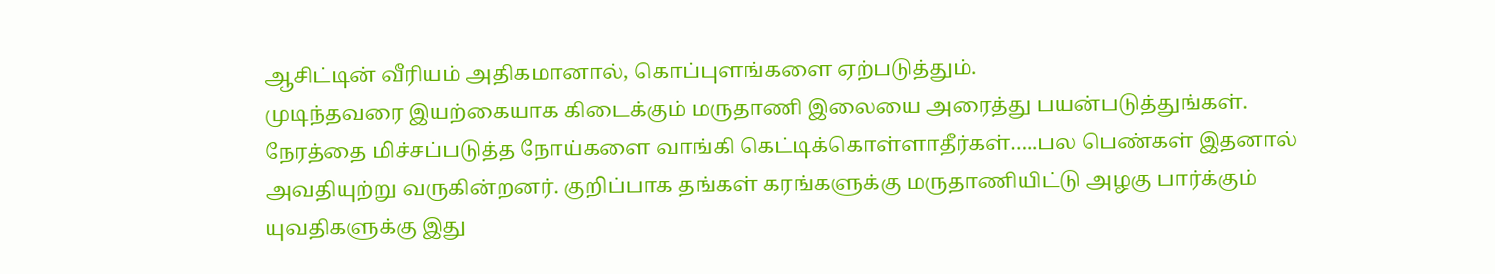ஆசிட்டின் வீரியம் அதிகமானால், கொப்புளங்களை ஏற்படுத்தும்.
முடிந்தவரை இயற்கையாக கிடைக்கும் மருதாணி இலையை அரைத்து பயன்படுத்துங்கள்.
நேரத்தை மிச்சப்படுத்த நோய்களை வாங்கி கெட்டிக்கொள்ளாதீர்கள்…..பல பெண்கள் இதனால் அவதியுற்று வருகின்றனர். குறிப்பாக தங்கள் கரங்களுக்கு மருதாணியிட்டு அழகு பார்க்கும் யுவதிகளுக்கு இது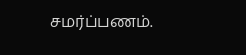சமர்ப்பணம்.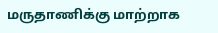மருதாணிக்கு மாற்றாக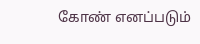கோண் எனப்படும்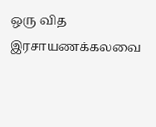ஒரு வித இரசாயணக்கலவை